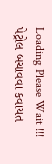Loading Please Wait !!!
પેટ્રોલ બચાવવા કવાયત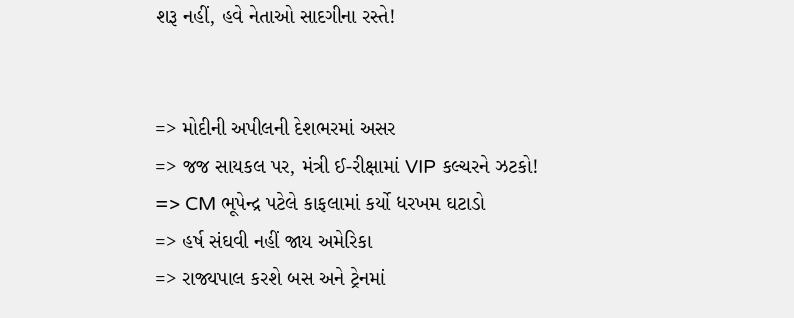શરૂ નહીં, હવે નેતાઓ સાદગીના રસ્તે!


=> મોદીની અપીલની દેશભરમાં અસર
=> જજ સાયકલ પર, મંત્રી ઈ-રીક્ષામાં VIP કલ્ચરને ઝટકો!
=> CM ભૂપેન્દ્ર પટેલે કાફલામાં કર્યો ધરખમ ઘટાડો
=> હર્ષ સંઘવી નહીં જાય અમેરિકા
=> રાજ્યપાલ કરશે બસ અને ટ્રેનમાં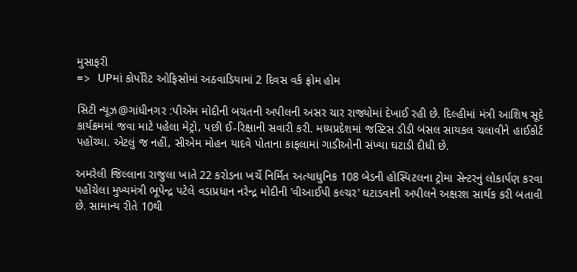મુસાફરી
=> UPમાં કોર્પોરેટ ઓફિસોમાં અઠવાડિયામાં 2 દિવસ વર્ક ફ્રોમ હોમ

સિટી ન્યૂઝ@ગાંધીનગર :પીએમ મોદીની બચતની અપીલની અસર ચાર રાજ્યોમાં દેખાઈ રહી છે. દિલ્હીમાં મંત્રી આશિષ સૂદે કાર્યક્રમમાં જવા માટે પહેલા મેટ્રો, પછી ઈ-રિક્ષાની સવારી કરી. મધ્યપ્રદેશમાં જસ્ટિસ ડીડી બંસલ સાયકલ ચલાવીને હાઈકોર્ટ પહોંચ્યા. એટલું જ નહીં, સીએમ મોહન યાદવે પોતાના કાફલામાં ગાડીઓની સંખ્યા ઘટાડી દીધી છે.

અમરેલી જિલ્લાના રાજુલા ખાતે 22 કરોડના ખર્ચે નિર્મિત અત્યાધુનિક 108 બેડની હોસ્પિટલના ટ્રોમા સેન્ટરનું લોકાર્પણ કરવા પહોંચેલા મુખ્યમંત્રી ભૂપેન્દ્ર પટેલે વડાપ્રધાન નરેન્દ્ર મોદીની 'વીઆઈપી કલ્ચર' ઘટાડવાની અપીલને અક્ષરશ સાર્થક કરી બતાવી છે. સામાન્ય રીતે 10થી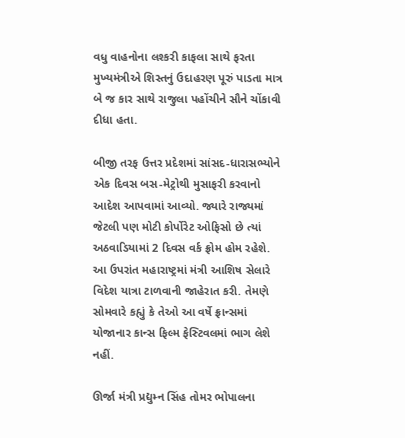વધુ વાહનોના લશ્કરી કાફલા સાથે ફરતા મુખ્યમંત્રીએ શિસ્તનું ઉદાહરણ પૂરું પાડતા માત્ર બે જ કાર સાથે રાજુલા પહોંચીને સૌને ચોંકાવી દીધા હતા.

બીજી તરફ ઉત્તર પ્રદેશમાં સાંસદ-ધારાસભ્યોને એક દિવસ બસ-મેટ્રોથી મુસાફરી કરવાનો આદેશ આપવામાં આવ્યો. જ્યારે રાજ્યમાં જેટલી પણ મોટી કોર્પોરેટ ઓફિસો છે ત્યાં અઠવાડિયામાં 2 દિવસ વર્ક ફ્રોમ હોમ રહેશે. આ ઉપરાંત મહારાષ્ટ્રમાં મંત્રી આશિષ સેલારે વિદેશ યાત્રા ટાળવાની જાહેરાત કરી. તેમણે સોમવારે કહ્યું કે તેઓ આ વર્ષે ફ્રાન્સમાં યોજાનાર કાન્સ ફિલ્મ ફેસ્ટિવલમાં ભાગ લેશે નહીં.

ઊર્જા મંત્રી પ્રદ્યુમ્ન સિંહ તોમર ભોપાલના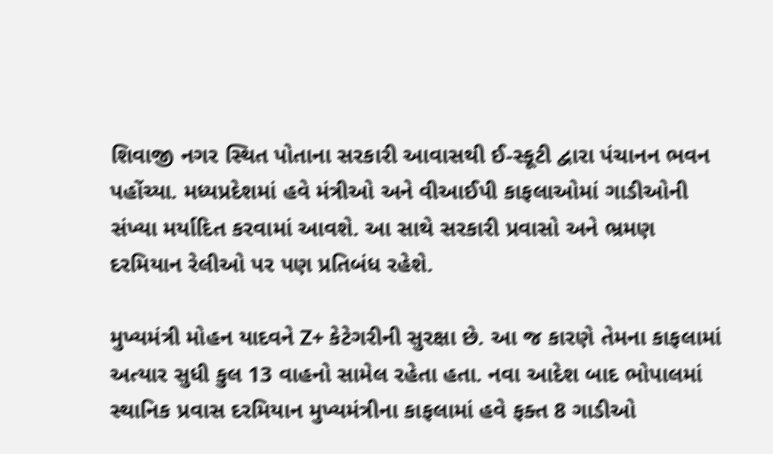શિવાજી નગર સ્થિત પોતાના સરકારી આવાસથી ઈ-સ્કૂટી દ્વારા પંચાનન ભવન પહોંચ્યા. મધ્યપ્રદેશમાં હવે મંત્રીઓ અને વીઆઈપી કાફલાઓમાં ગાડીઓની સંખ્યા મર્યાદિત કરવામાં આવશે. આ સાથે સરકારી પ્રવાસો અને ભ્રમણ દરમિયાન રેલીઓ પર પણ પ્રતિબંધ રહેશે.

મુખ્યમંત્રી મોહન યાદવને Z+ કેટેગરીની સુરક્ષા છે. આ જ કારણે તેમના કાફલામાં અત્યાર સુધી કુલ 13 વાહનો સામેલ રહેતા હતા. નવા આદેશ બાદ ભોપાલમાં સ્થાનિક પ્રવાસ દરમિયાન મુખ્યમંત્રીના કાફલામાં હવે ફક્ત 8 ગાડીઓ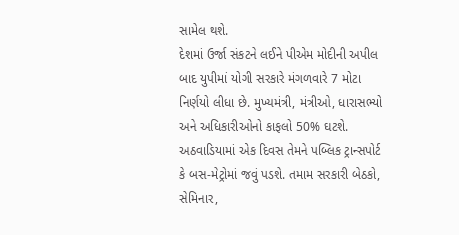સામેલ થશે.
દેશમાં ઉર્જા સંકટને લઈને પીએમ મોદીની અપીલ બાદ યુપીમાં યોગી સરકારે મંગળવારે 7 મોટા નિર્ણયો લીધા છે. મુખ્યમંત્રી, મંત્રીઓ, ધારાસભ્યો અને અધિકારીઓનો કાફલો 50% ઘટશે. અઠવાડિયામાં એક દિવસ તેમને પબ્લિક ટ્રાન્સપોર્ટ કે બસ-મેટ્રોમાં જવું પડશે. તમામ સરકારી બેઠકો, સેમિનાર,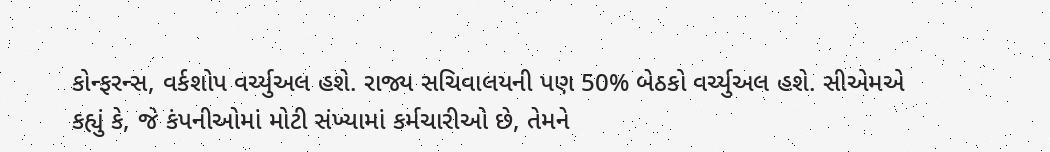કોન્ફરન્સ, વર્કશોપ વર્ચ્યુઅલ હશે. રાજ્ય સચિવાલયની પણ 50% બેઠકો વર્ચ્યુઅલ હશે. સીએમએ કહ્યું કે, જે કંપનીઓમાં મોટી સંખ્યામાં કર્મચારીઓ છે, તેમને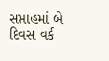સપ્તાહમાં બે દિવસ વર્ક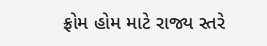ફ્રોમ હોમ માટે રાજ્ય સ્તરે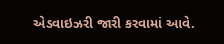એડવાઇઝરી જારી કરવામાં આવે.